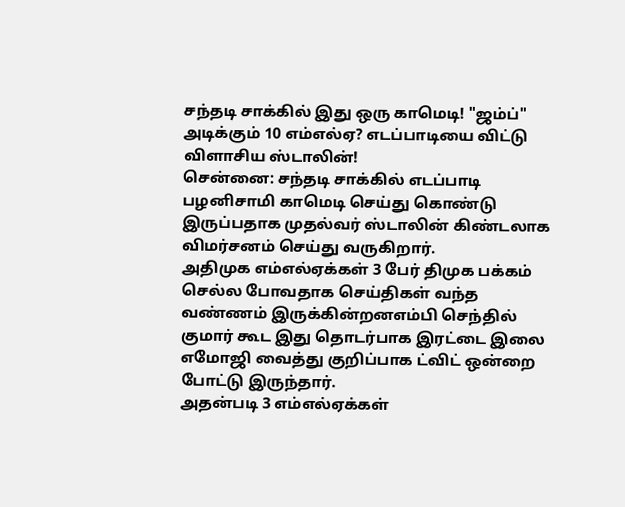சந்தடி சாக்கில் இது ஒரு காமெடி! "ஜம்ப்" அடிக்கும் 10 எம்எல்ஏ? எடப்பாடியை விட்டு விளாசிய ஸ்டாலின்!
சென்னை: சந்தடி சாக்கில் எடப்பாடி பழனிசாமி காமெடி செய்து கொண்டு இருப்பதாக முதல்வர் ஸ்டாலின் கிண்டலாக விமர்சனம் செய்து வருகிறார்.
அதிமுக எம்எல்ஏக்கள் 3 பேர் திமுக பக்கம் செல்ல போவதாக செய்திகள் வந்த வண்ணம் இருக்கின்றனஎம்பி செந்தில் குமார் கூட இது தொடர்பாக இரட்டை இலை எமோஜி வைத்து குறிப்பாக ட்விட் ஒன்றை போட்டு இருந்தார்.
அதன்படி 3 எம்எல்ஏக்கள்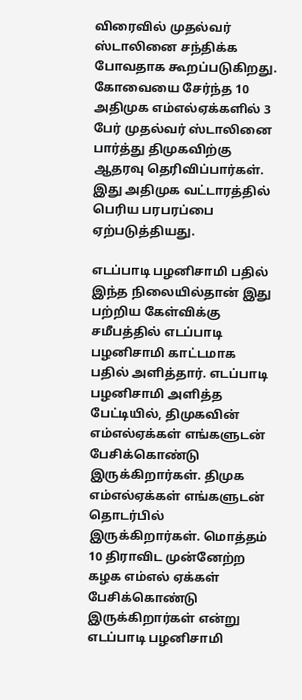விரைவில் முதல்வர் ஸ்டாலினை சந்திக்க போவதாக கூறப்படுகிறது. கோவையை சேர்ந்த 10 அதிமுக எம்எல்ஏக்களில் 3 பேர் முதல்வர் ஸ்டாலினை பார்த்து திமுகவிற்கு ஆதரவு தெரிவிப்பார்கள்.
இது அதிமுக வட்டாரத்தில் பெரிய பரபரப்பை ஏற்படுத்தியது.

எடப்பாடி பழனிசாமி பதில்
இந்த நிலையில்தான் இது பற்றிய கேள்விக்கு சமீபத்தில் எடப்பாடி பழனிசாமி காட்டமாக பதில் அளித்தார். எடப்பாடி பழனிசாமி அளித்த பேட்டியில், திமுகவின் எம்எல்ஏக்கள் எங்களுடன் பேசிக்கொண்டு இருக்கிறார்கள். திமுக எம்எல்ஏக்கள் எங்களுடன் தொடர்பில் இருக்கிறார்கள். மொத்தம் 10 திராவிட முன்னேற்ற கழக எம்எல் ஏக்கள் பேசிக்கொண்டு இருக்கிறார்கள் என்று எடப்பாடி பழனிசாமி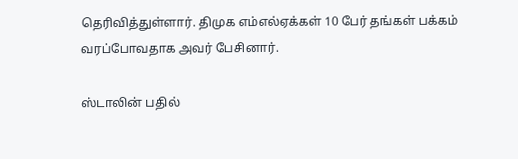தெரிவித்துள்ளார். திமுக எம்எல்ஏக்கள் 10 பேர் தங்கள் பக்கம் வரப்போவதாக அவர் பேசினார்.

ஸ்டாலின் பதில்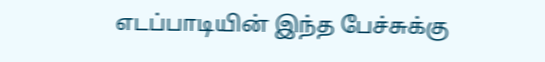எடப்பாடியின் இந்த பேச்சுக்கு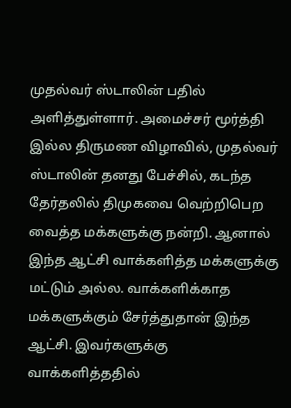முதல்வர் ஸ்டாலின் பதில் அளித்துள்ளார். அமைச்சர் மூர்த்தி இல்ல திருமண விழாவில், முதல்வர் ஸ்டாலின் தனது பேச்சில், கடந்த தேர்தலில் திமுகவை வெற்றிபெற வைத்த மக்களுக்கு நன்றி. ஆனால் இந்த ஆட்சி வாக்களித்த மக்களுக்கு மட்டும் அல்ல. வாக்களிக்காத மக்களுக்கும் சேர்த்துதான் இந்த ஆட்சி. இவர்களுக்கு வாக்களித்ததில்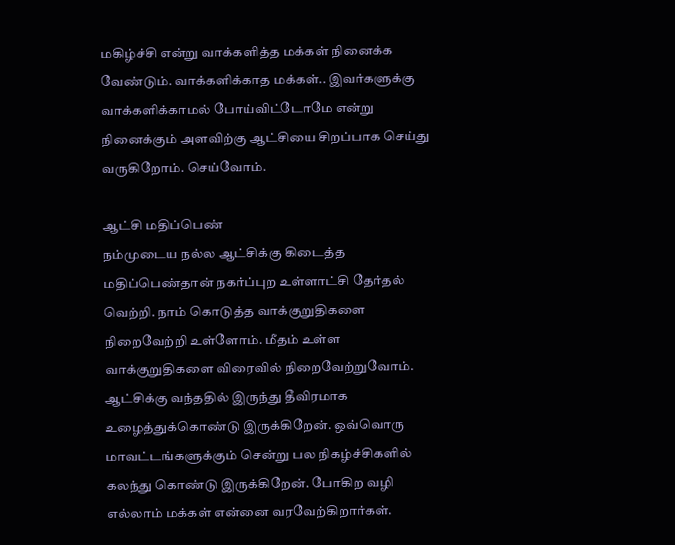மகிழ்ச்சி என்று வாக்களித்த மக்கள் நினைக்க வேண்டும். வாக்களிக்காத மக்கள்.. இவர்களுக்கு வாக்களிக்காமல் போய்விட்டோமே என்று நினைக்கும் அளவிற்கு ஆட்சியை சிறப்பாக செய்து வருகிறோம். செய்வோம்.

ஆட்சி மதிப்பெண்
நம்முடைய நல்ல ஆட்சிக்கு கிடைத்த மதிப்பெண்தான் நகர்ப்புற உள்ளாட்சி தேர்தல் வெற்றி. நாம் கொடுத்த வாக்குறுதிகளை நிறைவேற்றி உள்ளோம். மீதம் உள்ள வாக்குறுதிகளை விரைவில் நிறைவேற்றுவோம். ஆட்சிக்கு வந்ததில் இருந்து தீவிரமாக உழைத்துக்கொண்டு இருக்கிறேன். ஒவ்வொரு மாவட்டங்களுக்கும் சென்று பல நிகழ்ச்சிகளில் கலந்து கொண்டு இருக்கிறேன். போகிற வழி எல்லாம் மக்கள் என்னை வரவேற்கிறார்கள்.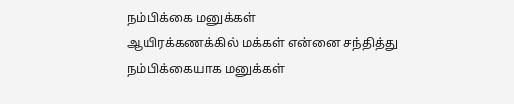நம்பிக்கை மனுக்கள்
ஆயிரக்கணக்கில் மக்கள் என்னை சந்தித்து நம்பிக்கையாக மனுக்கள்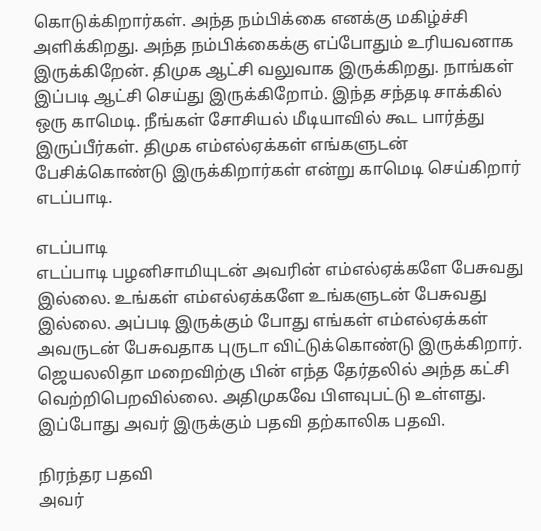கொடுக்கிறார்கள். அந்த நம்பிக்கை எனக்கு மகிழ்ச்சி அளிக்கிறது. அந்த நம்பிக்கைக்கு எப்போதும் உரியவனாக இருக்கிறேன். திமுக ஆட்சி வலுவாக இருக்கிறது. நாங்கள் இப்படி ஆட்சி செய்து இருக்கிறோம். இந்த சந்தடி சாக்கில் ஒரு காமெடி. நீங்கள் சோசியல் மீடியாவில் கூட பார்த்து இருப்பீர்கள். திமுக எம்எல்ஏக்கள் எங்களுடன் பேசிக்கொண்டு இருக்கிறார்கள் என்று காமெடி செய்கிறார் எடப்பாடி.

எடப்பாடி
எடப்பாடி பழனிசாமியுடன் அவரின் எம்எல்ஏக்களே பேசுவது இல்லை. உங்கள் எம்எல்ஏக்களே உங்களுடன் பேசுவது இல்லை. அப்படி இருக்கும் போது எங்கள் எம்எல்ஏக்கள் அவருடன் பேசுவதாக புருடா விட்டுக்கொண்டு இருக்கிறார். ஜெயலலிதா மறைவிற்கு பின் எந்த தேர்தலில் அந்த கட்சி வெற்றிபெறவில்லை. அதிமுகவே பிளவுபட்டு உள்ளது. இப்போது அவர் இருக்கும் பதவி தற்காலிக பதவி.

நிரந்தர பதவி
அவர்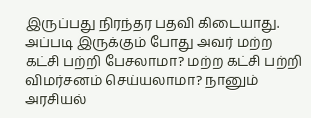இருப்பது நிரந்தர பதவி கிடையாது. அப்படி இருக்கும் போது அவர் மற்ற கட்சி பற்றி பேசலாமா? மற்ற கட்சி பற்றி விமர்சனம் செய்யலாமா? நானும் அரசியல்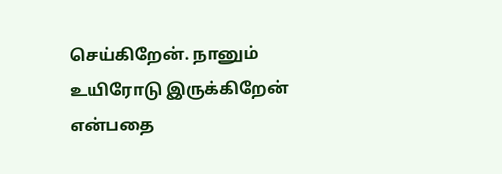செய்கிறேன். நானும் உயிரோடு இருக்கிறேன் என்பதை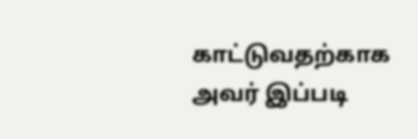காட்டுவதற்காக அவர் இப்படி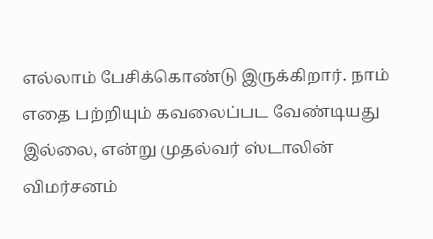எல்லாம் பேசிக்கொண்டு இருக்கிறார். நாம் எதை பற்றியும் கவலைப்பட வேண்டியது இல்லை, என்று முதல்வர் ஸ்டாலின் விமர்சனம்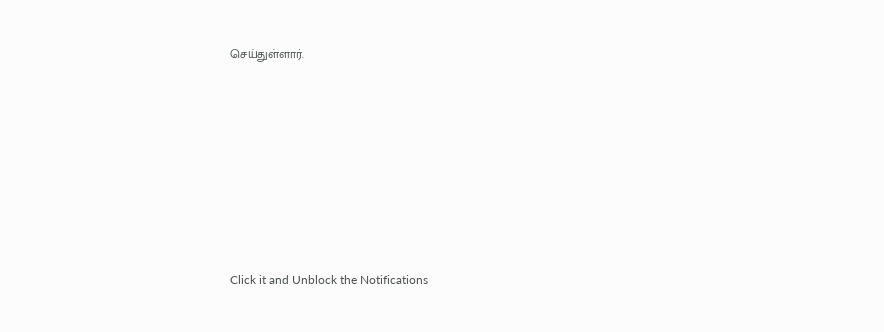செய்துள்ளார்.












Click it and Unblock the Notifications